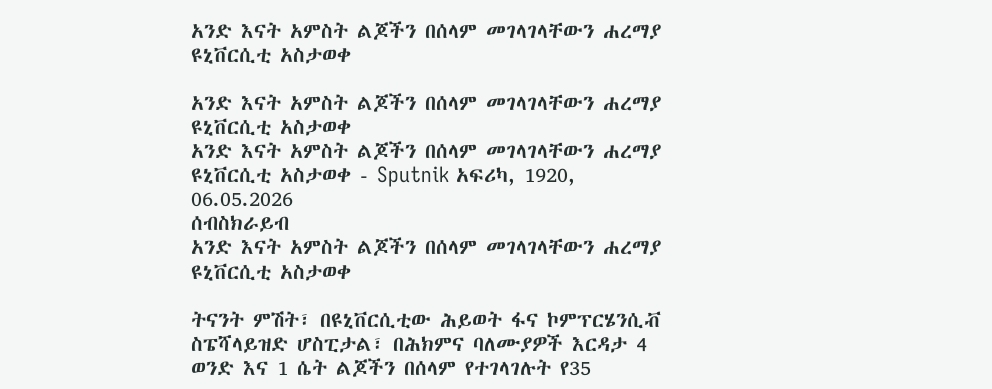አንድ እናት አምስት ልጆችን በሰላም መገላገላቸውን ሐረማያ ዩኒቨርሲቲ አስታወቀ

አንድ እናት አምስት ልጆችን በሰላም መገላገላቸውን ሐረማያ ዩኒቨርሲቲ አስታወቀ
አንድ እናት አምስት ልጆችን በሰላም መገላገላቸውን ሐረማያ ዩኒቨርሲቲ አስታወቀ - Sputnik አፍሪካ, 1920, 06.05.2026
ሰብስክራይብ
አንድ እናት አምስት ልጆችን በሰላም መገላገላቸውን ሐረማያ ዩኒቨርሲቲ አስታወቀ

ትናንት ምሽት፣ በዩኒቨርሲቲው ሕይወት ፋና ኮምፕርሄንሲቭ ስፔሻላይዝድ ሆስፒታል፣ በሕክምና ባለሙያዎች እርዳታ 4 ወንድ እና 1 ሴት ልጆችን በሰላም የተገላገሉት የ35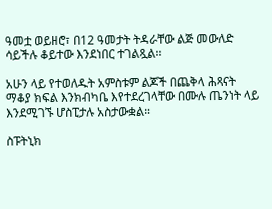ዓመቷ ወይዘሮ፣ በ12 ዓመታት ትዳራቸው ልጅ መውለድ ሳይችሉ ቆይተው እንደነበር ተገልጿል፡፡

አሁን ላይ የተወለዱት አምስቱም ልጆች በጨቅላ ሕጻናት ማቆያ ክፍል እንክብካቤ እየተደረገላቸው በሙሉ ጤንነት ላይ እንደሚገኙ ሆስፒታሉ አስታውቋል።

ስፑትኒክ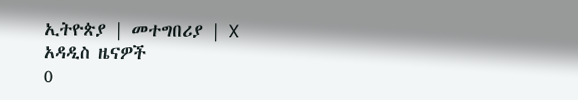ኢትዮጵያ | መተግበሪያ | X
አዳዲስ ዜናዎች
0